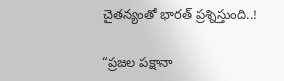చైతన్యంతో భారత్ ప్రశ్నిస్తుంది..!

“ప్రజల పక్షానా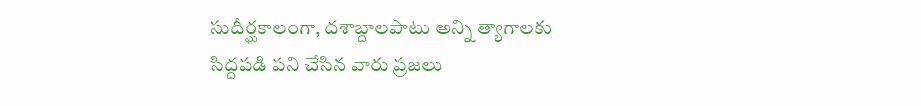సుదీర్ఘకాలంగా, దశాబ్దాలపాటు అన్ని త్యాగాలకు సిద్దపడి పని చేసిన వారు ప్రజలు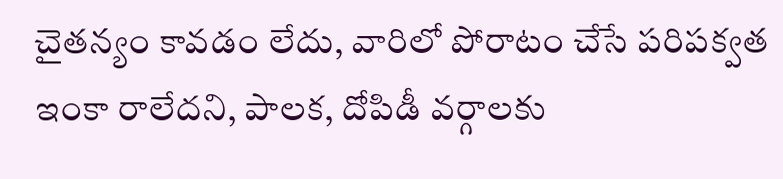చైతన్యం కావడం లేదు, వారిలో పోరాటం చేసే పరిపక్వత ఇంకా రాలేదని, పాలక, దోపిడీ వర్గాలకు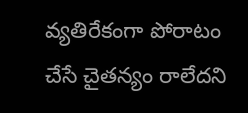వ్యతిరేకంగా పోరాటం చేసే చైతన్యం రాలేదని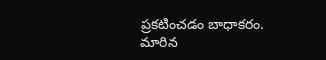ప్రకటించడం బాధాకరం. మారిన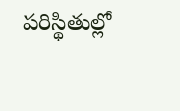పరిస్థితుల్లో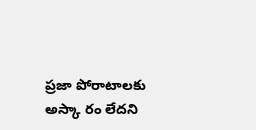ప్రజా పోరాటాలకు అస్కా రం లేదని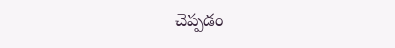చెప్పడం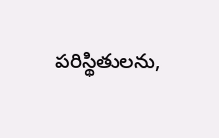పరిస్థితులను,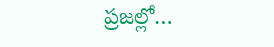ప్రజల్లో…